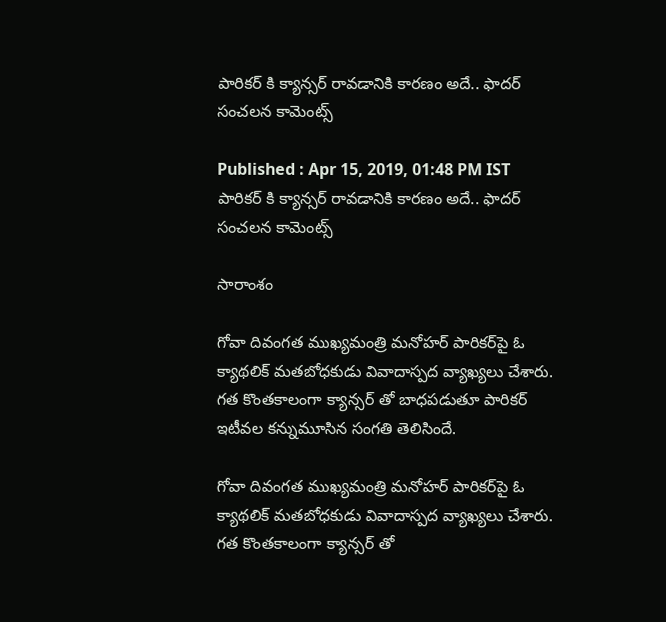పారికర్ కి క్యాన్సర్ రావడానికి కారణం అదే.. ఫాదర్ సంచలన కామెంట్స్

Published : Apr 15, 2019, 01:48 PM IST
పారికర్ కి క్యాన్సర్ రావడానికి కారణం అదే.. ఫాదర్ సంచలన కామెంట్స్

సారాంశం

గోవా దివంగత ముఖ్యమంత్రి మనోహర్ పారికర్‌పై ఓ క్యాథలిక్ మతబోధకుడు వివాదాస్పద వ్యాఖ్యలు చేశారు. గత కొంతకాలంగా క్యాన్సర్ తో బాధపడుతూ పారికర్ ఇటీవల కన్నుమూసిన సంగతి తెలిసిందే.

గోవా దివంగత ముఖ్యమంత్రి మనోహర్ పారికర్‌పై ఓ క్యాథలిక్ మతబోధకుడు వివాదాస్పద వ్యాఖ్యలు చేశారు. గత కొంతకాలంగా క్యాన్సర్ తో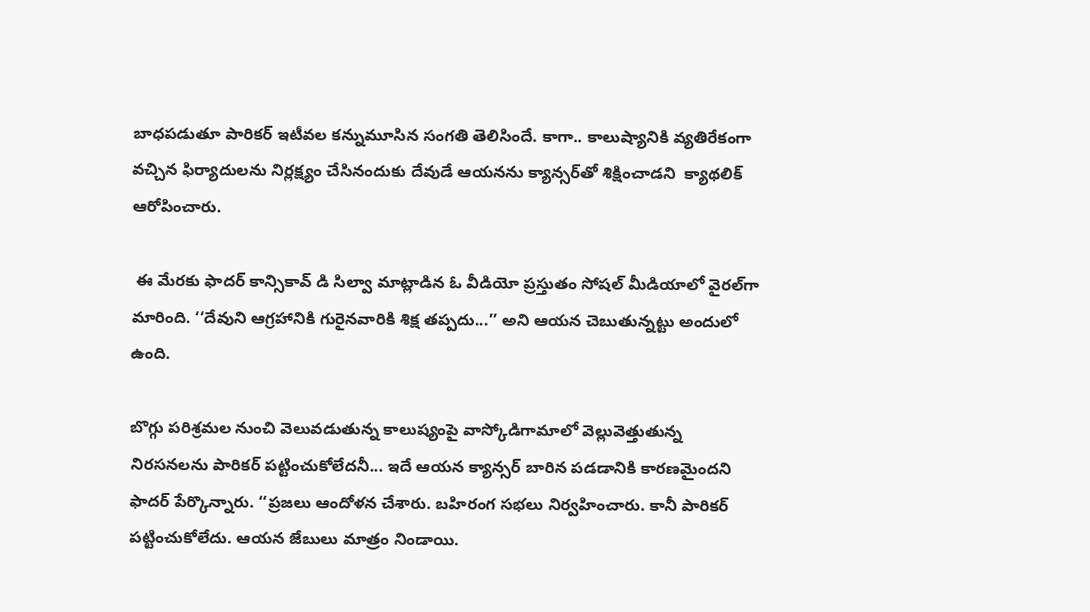బాధపడుతూ పారికర్ ఇటీవల కన్నుమూసిన సంగతి తెలిసిందే. కాగా.. కాలుష్యానికి వ్యతిరేకంగా వచ్చిన ఫిర్యాదులను నిర్లక్ష్యం చేసినందుకు దేవుడే ఆయనను క్యాన్సర్‌తో శిక్షించాడని  క్యాథలిక్ ఆరోపించారు.

 ఈ మేరకు ఫాదర్ కాన్సికావ్ డి సిల్వా మాట్లాడిన ఓ వీడియో ప్రస్తుతం సోషల్ మీడియాలో వైరల్‌గా మారింది. ‘‘దేవుని ఆగ్రహానికి గురైనవారికి శిక్ష తప్పదు...’’ అని ఆయన చెబుతున్నట్టు అందులో ఉంది.

బొగ్గు పరిశ్రమల నుంచి వెలువడుతున్న కాలుష్యంపై వాస్కోడిగామాలో వెల్లువెత్తుతున్న నిరసనలను పారికర్ పట్టించుకోలేదనీ... ఇదే ఆయన క్యాన్సర్ బారిన పడడానికి కారణమైందని ఫాదర్ పేర్కొన్నారు. ‘‘ప్రజలు ఆందోళన చేశారు. బహిరంగ సభలు నిర్వహించారు. కానీ పారికర్ పట్టించుకోలేదు. ఆయన జేబులు మాత్రం నిండాయి.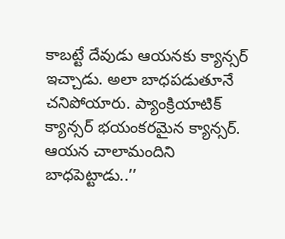కాబట్టే దేవుడు ఆయనకు క్యాన్సర్ ఇచ్చాడు. అలా బాధపడుతూనే చనిపోయారు. ప్యాంక్రియాటిక్ క్యాన్సర్ భయంకరమైన క్యాన్సర్. ఆయన చాలామందిని బాధపెట్టాడు..’’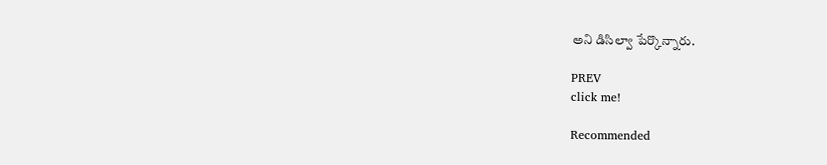అని డిసిల్వా పేర్కొన్నారు.

PREV
click me!

Recommended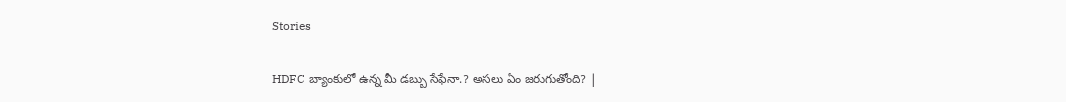Stories

HDFC బ్యాంకులో ఉన్న మీ డబ్బు సేఫేనా.? అస‌లు ఏం జ‌రుగుతోంది? |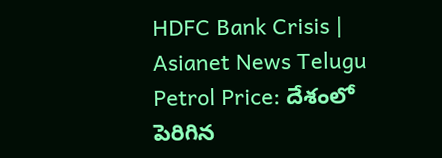HDFC Bank Crisis | Asianet News Telugu
Petrol Price: దేశంలో పెరిగిన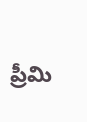ప్రీమి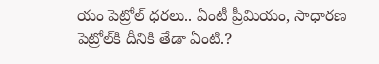యం పెట్రోల్ ధ‌ర‌లు.. ఏంటీ ప్రీమియం, సాధార‌ణ పెట్రోల్‌కి దీనికి తేడా ఏంటి.?